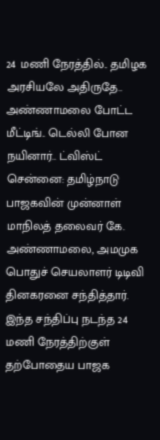24 மணி நேரத்தில்.. தமிழக அரசியலே அதிருதே.. அண்ணாமலை போட்ட மீட்டிங்.. டெல்லி போன நயினார்.. ட்விஸ்ட்
சென்னை: தமிழ்நாடு பாஜகவின் முன்னாள் மாநிலத் தலைவர் கே. அண்ணாமலை, அமமுக பொதுச் செயலாளர் டிடிவி தினகரனை சந்தித்தார். இந்த சந்திப்பு நடந்த 24 மணி நேரத்திற்குள் தற்போதைய பாஜக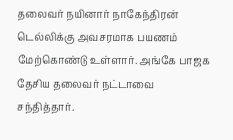தலைவர் நயினார் நாகேந்திரன் டெல்லிக்கு அவசரமாக பயணம் மேற்கொண்டு உள்ளார். அங்கே பாஜக தேசிய தலைவர் நட்டாவை சந்தித்தார்.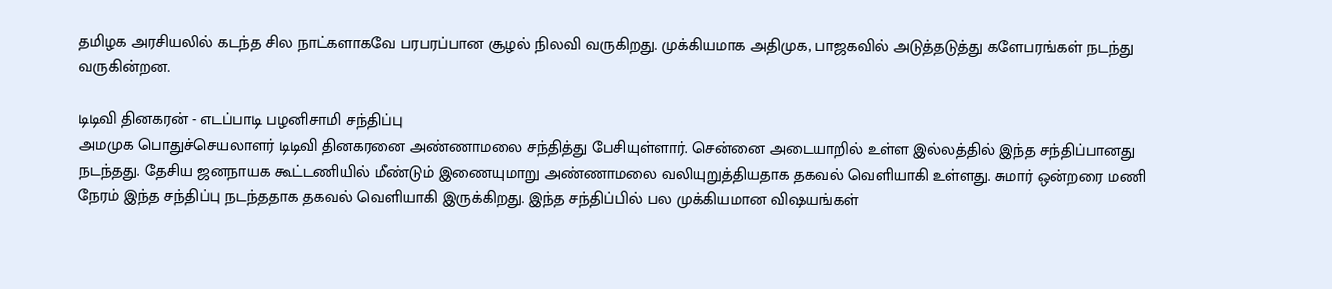தமிழக அரசியலில் கடந்த சில நாட்களாகவே பரபரப்பான சூழல் நிலவி வருகிறது. முக்கியமாக அதிமுக, பாஜகவில் அடுத்தடுத்து களேபரங்கள் நடந்து வருகின்றன.

டிடிவி தினகரன் - எடப்பாடி பழனிசாமி சந்திப்பு
அமமுக பொதுச்செயலாளர் டிடிவி தினகரனை அண்ணாமலை சந்தித்து பேசியுள்ளார். சென்னை அடையாறில் உள்ள இல்லத்தில் இந்த சந்திப்பானது நடந்தது. தேசிய ஜனநாயக கூட்டணியில் மீண்டும் இணையுமாறு அண்ணாமலை வலியுறுத்தியதாக தகவல் வெளியாகி உள்ளது. சுமார் ஒன்றரை மணி நேரம் இந்த சந்திப்பு நடந்ததாக தகவல் வெளியாகி இருக்கிறது. இந்த சந்திப்பில் பல முக்கியமான விஷயங்கள்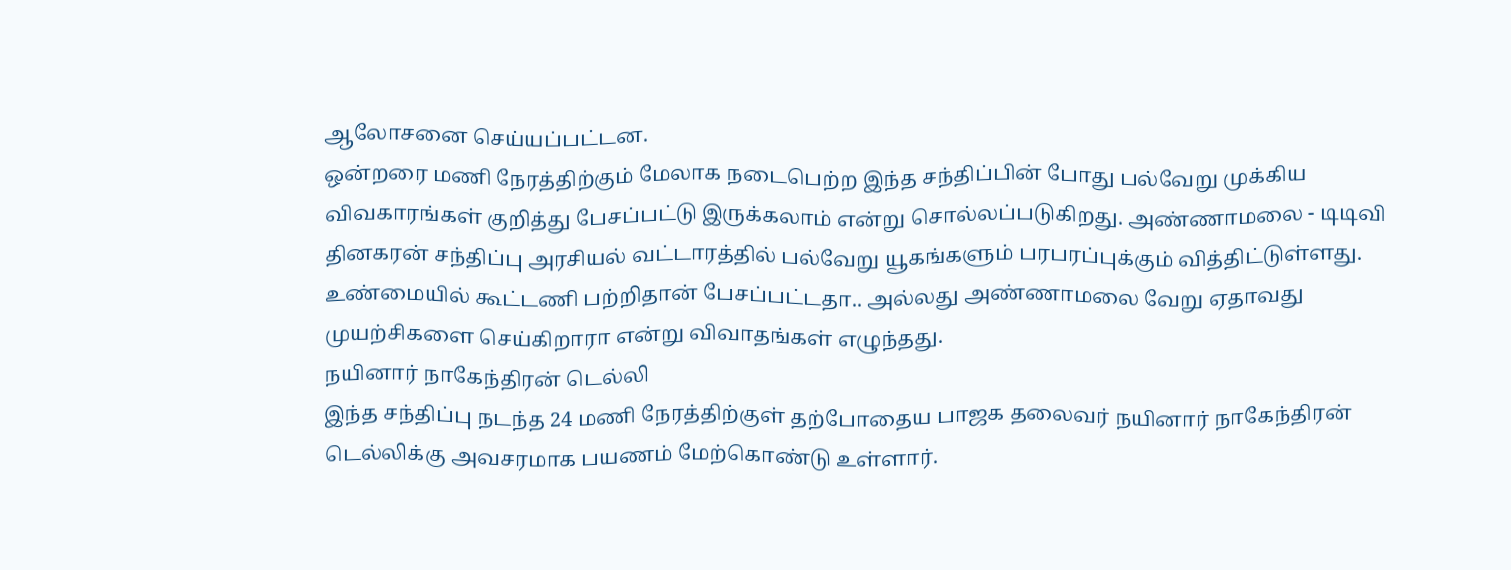ஆலோசனை செய்யப்பட்டன.
ஒன்றரை மணி நேரத்திற்கும் மேலாக நடைபெற்ற இந்த சந்திப்பின் போது பல்வேறு முக்கிய விவகாரங்கள் குறித்து பேசப்பட்டு இருக்கலாம் என்று சொல்லப்படுகிறது. அண்ணாமலை - டிடிவி தினகரன் சந்திப்பு அரசியல் வட்டாரத்தில் பல்வேறு யூகங்களும் பரபரப்புக்கும் வித்திட்டுள்ளது. உண்மையில் கூட்டணி பற்றிதான் பேசப்பட்டதா.. அல்லது அண்ணாமலை வேறு ஏதாவது முயற்சிகளை செய்கிறாரா என்று விவாதங்கள் எழுந்தது.
நயினார் நாகேந்திரன் டெல்லி
இந்த சந்திப்பு நடந்த 24 மணி நேரத்திற்குள் தற்போதைய பாஜக தலைவர் நயினார் நாகேந்திரன் டெல்லிக்கு அவசரமாக பயணம் மேற்கொண்டு உள்ளார்.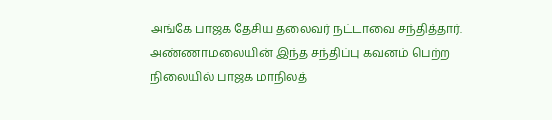அங்கே பாஜக தேசிய தலைவர் நட்டாவை சந்தித்தார்.
அண்ணாமலையின் இந்த சந்திப்பு கவனம் பெற்ற நிலையில் பாஜக மாநிலத்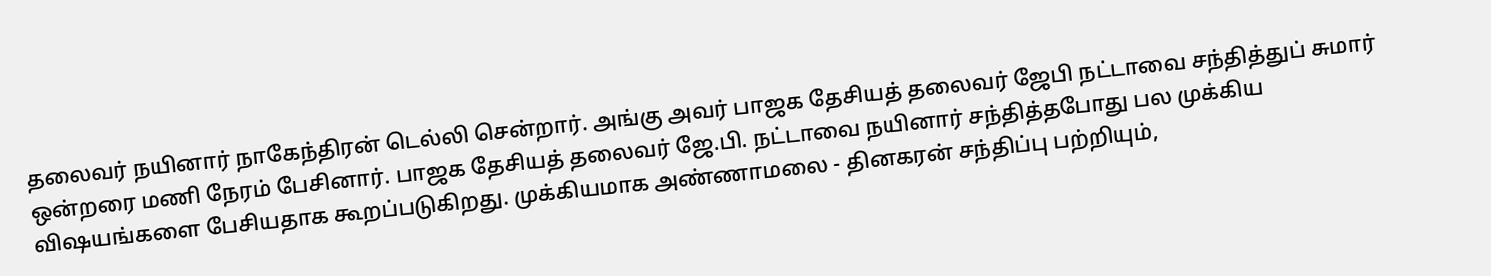தலைவர் நயினார் நாகேந்திரன் டெல்லி சென்றார். அங்கு அவர் பாஜக தேசியத் தலைவர் ஜேபி நட்டாவை சந்தித்துப் சுமார் ஒன்றரை மணி நேரம் பேசினார். பாஜக தேசியத் தலைவர் ஜே.பி. நட்டாவை நயினார் சந்தித்தபோது பல முக்கிய விஷயங்களை பேசியதாக கூறப்படுகிறது. முக்கியமாக அண்ணாமலை - தினகரன் சந்திப்பு பற்றியும்,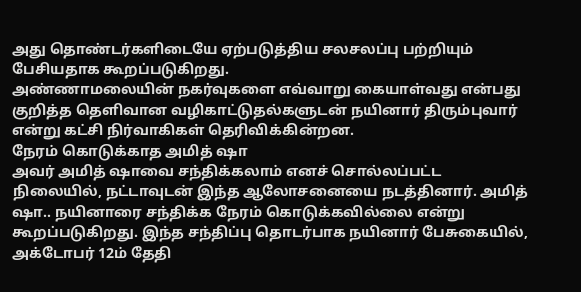அது தொண்டர்களிடையே ஏற்படுத்திய சலசலப்பு பற்றியும் பேசியதாக கூறப்படுகிறது.
அண்ணாமலையின் நகர்வுகளை எவ்வாறு கையாள்வது என்பது குறித்த தெளிவான வழிகாட்டுதல்களுடன் நயினார் திரும்புவார் என்று கட்சி நிர்வாகிகள் தெரிவிக்கின்றன.
நேரம் கொடுக்காத அமித் ஷா
அவர் அமித் ஷாவை சந்திக்கலாம் எனச் சொல்லப்பட்ட நிலையில், நட்டாவுடன் இந்த ஆலோசனையை நடத்தினார். அமித் ஷா.. நயினாரை சந்திக்க நேரம் கொடுக்கவில்லை என்று கூறப்படுகிறது. இந்த சந்திப்பு தொடர்பாக நயினார் பேசுகையில், அக்டோபர் 12ம் தேதி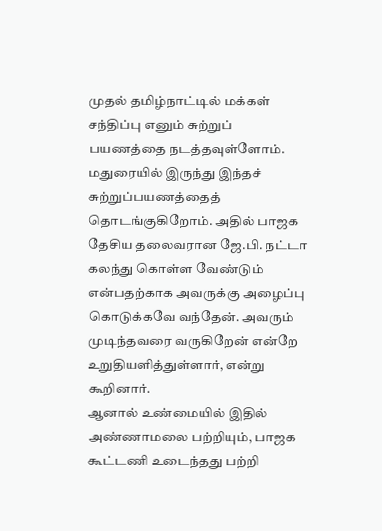முதல் தமிழ்நாட்டில் மக்கள் சந்திப்பு எனும் சுற்றுப் பயணத்தை நடத்தவுள்ளோம். மதுரையில் இருந்து இந்தச் சுற்றுப்பயணத்தைத் தொடங்குகிறோம். அதில் பாஜக தேசிய தலைவரான ஜே.பி. நட்டா கலந்து கொள்ள வேண்டும் என்பதற்காக அவருக்கு அழைப்பு கொடுக்கவே வந்தேன். அவரும் முடிந்தவரை வருகிறேன் என்றே உறுதியளித்துள்ளார், என்று கூறினார்.
ஆனால் உண்மையில் இதில் அண்ணாமலை பற்றியும், பாஜக கூட்டணி உடைந்தது பற்றி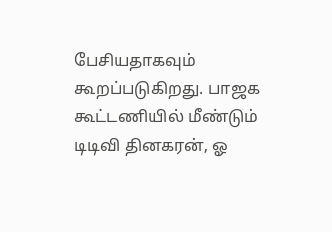பேசியதாகவும் கூறப்படுகிறது. பாஜக கூட்டணியில் மீண்டும் டிடிவி தினகரன், ஓ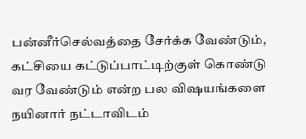பன்னீர்செல்வத்தை சேர்க்க வேண்டும், கட்சியை கட்டுப்பாட்டிற்குள் கொண்டு வர வேண்டும் என்ற பல விஷயங்களை நயினார் நட்டாவிடம்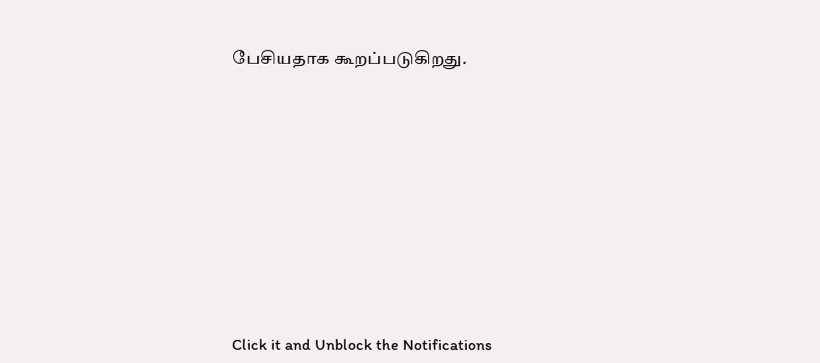பேசியதாக கூறப்படுகிறது.












Click it and Unblock the Notifications